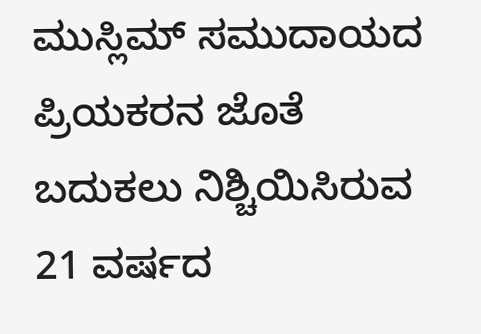ಮುಸ್ಲಿಮ್ ಸಮುದಾಯದ ಪ್ರಿಯಕರನ ಜೊತೆ ಬದುಕಲು ನಿಶ್ಚಿಯಿಸಿರುವ 21 ವರ್ಷದ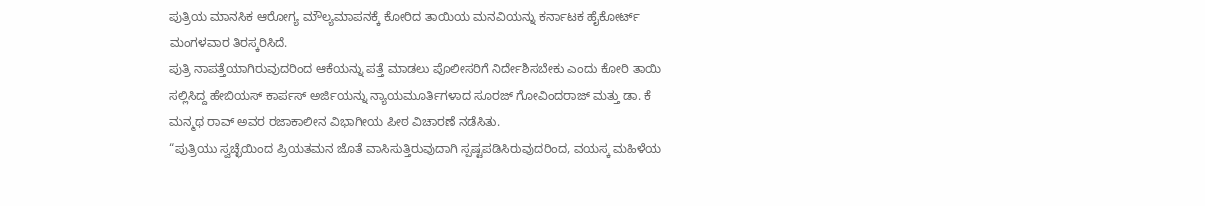ಪುತ್ರಿಯ ಮಾನಸಿಕ ಆರೋಗ್ಯ ಮೌಲ್ಯಮಾಪನಕ್ಕೆ ಕೋರಿದ ತಾಯಿಯ ಮನವಿಯನ್ನು ಕರ್ನಾಟಕ ಹೈಕೋರ್ಟ್ ಮಂಗಳವಾರ ತಿರಸ್ಕರಿಸಿದೆ.
ಪುತ್ರಿ ನಾಪತ್ತೆಯಾಗಿರುವುದರಿಂದ ಆಕೆಯನ್ನು ಪತ್ತೆ ಮಾಡಲು ಪೊಲೀಸರಿಗೆ ನಿರ್ದೇಶಿಸಬೇಕು ಎಂದು ಕೋರಿ ತಾಯಿ ಸಲ್ಲಿಸಿದ್ದ ಹೇಬಿಯಸ್ ಕಾರ್ಪಸ್ ಅರ್ಜಿಯನ್ನು ನ್ಯಾಯಮೂರ್ತಿಗಳಾದ ಸೂರಜ್ ಗೋವಿಂದರಾಜ್ ಮತ್ತು ಡಾ. ಕೆ ಮನ್ಮಥ ರಾವ್ ಅವರ ರಜಾಕಾಲೀನ ವಿಭಾಗೀಯ ಪೀಠ ವಿಚಾರಣೆ ನಡೆಸಿತು.
“ಪುತ್ರಿಯು ಸ್ವಚ್ಛೆಯಿಂದ ಪ್ರಿಯತಮನ ಜೊತೆ ವಾಸಿಸುತ್ತಿರುವುದಾಗಿ ಸ್ಪಷ್ಟಪಡಿಸಿರುವುದರಿಂದ, ವಯಸ್ಕ ಮಹಿಳೆಯ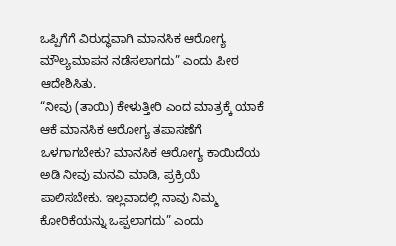ಒಪ್ಪಿಗೆಗೆ ವಿರುದ್ಧವಾಗಿ ಮಾನಸಿಕ ಆರೋಗ್ಯ ಮೌಲ್ಯಮಾಪನ ನಡೆಸಲಾಗದು” ಎಂದು ಪೀಠ ಆದೇಶಿಸಿತು.
“ನೀವು (ತಾಯಿ) ಕೇಳುತ್ತೀರಿ ಎಂದ ಮಾತ್ರಕ್ಕೆ ಯಾಕೆ ಆಕೆ ಮಾನಸಿಕ ಆರೋಗ್ಯ ತಪಾಸಣೆಗೆ ಒಳಗಾಗಬೇಕು? ಮಾನಸಿಕ ಆರೋಗ್ಯ ಕಾಯಿದೆಯ ಅಡಿ ನೀವು ಮನವಿ ಮಾಡಿ, ಪ್ರಕ್ರಿಯೆ ಪಾಲಿಸಬೇಕು. ಇಲ್ಲವಾದಲ್ಲಿ ನಾವು ನಿಮ್ಮ ಕೋರಿಕೆಯನ್ನು ಒಪ್ಪಲಾಗದು” ಎಂದು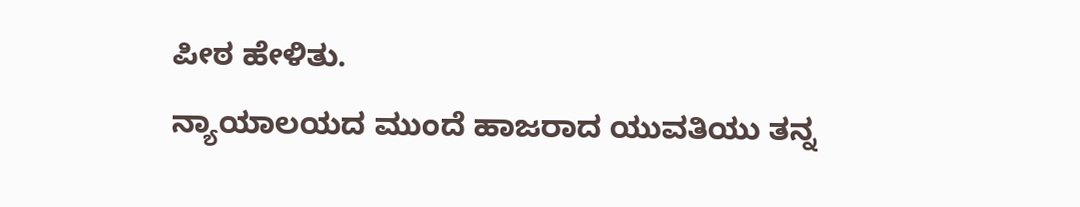ಪೀಠ ಹೇಳಿತು.
ನ್ಯಾಯಾಲಯದ ಮುಂದೆ ಹಾಜರಾದ ಯುವತಿಯು ತನ್ನ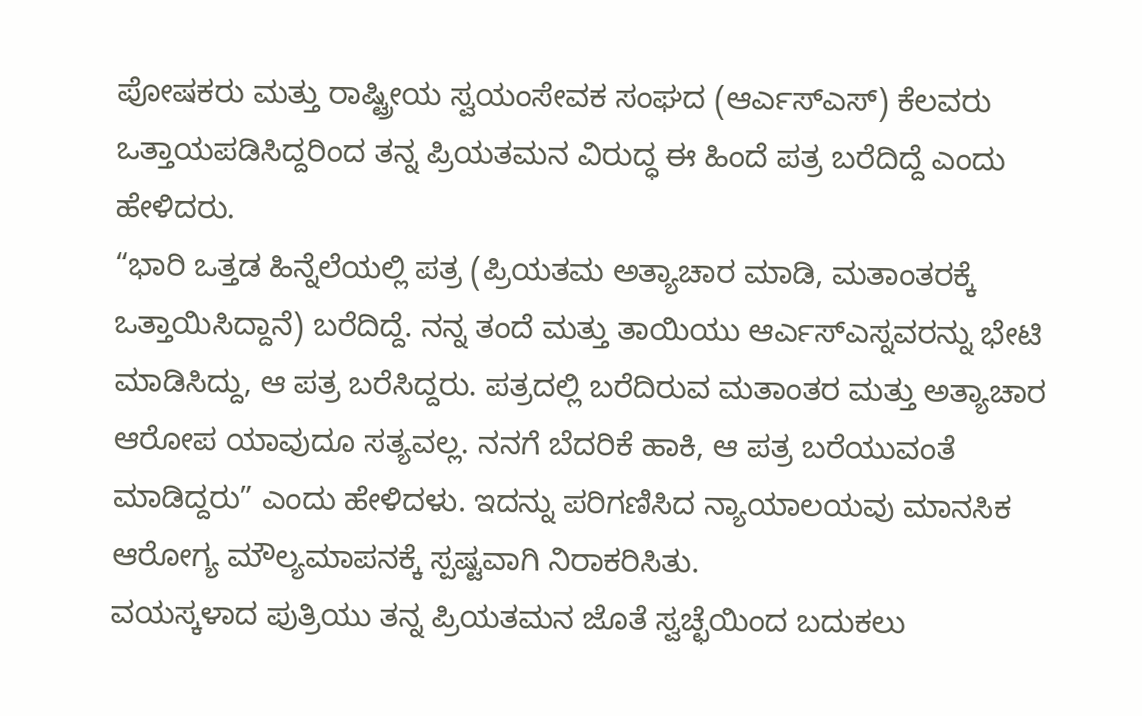ಪೋಷಕರು ಮತ್ತು ರಾಷ್ಟ್ರೀಯ ಸ್ವಯಂಸೇವಕ ಸಂಘದ (ಆರ್ಎಸ್ಎಸ್) ಕೆಲವರು ಒತ್ತಾಯಪಡಿಸಿದ್ದರಿಂದ ತನ್ನ ಪ್ರಿಯತಮನ ವಿರುದ್ಧ ಈ ಹಿಂದೆ ಪತ್ರ ಬರೆದಿದ್ದೆ ಎಂದು ಹೇಳಿದರು.
“ಭಾರಿ ಒತ್ತಡ ಹಿನ್ನೆಲೆಯಲ್ಲಿ ಪತ್ರ (ಪ್ರಿಯತಮ ಅತ್ಯಾಚಾರ ಮಾಡಿ, ಮತಾಂತರಕ್ಕೆ ಒತ್ತಾಯಿಸಿದ್ದಾನೆ) ಬರೆದಿದ್ದೆ. ನನ್ನ ತಂದೆ ಮತ್ತು ತಾಯಿಯು ಆರ್ಎಸ್ಎಸ್ನವರನ್ನು ಭೇಟಿ ಮಾಡಿಸಿದ್ದು, ಆ ಪತ್ರ ಬರೆಸಿದ್ದರು. ಪತ್ರದಲ್ಲಿ ಬರೆದಿರುವ ಮತಾಂತರ ಮತ್ತು ಅತ್ಯಾಚಾರ ಆರೋಪ ಯಾವುದೂ ಸತ್ಯವಲ್ಲ. ನನಗೆ ಬೆದರಿಕೆ ಹಾಕಿ, ಆ ಪತ್ರ ಬರೆಯುವಂತೆ ಮಾಡಿದ್ದರು” ಎಂದು ಹೇಳಿದಳು. ಇದನ್ನು ಪರಿಗಣಿಸಿದ ನ್ಯಾಯಾಲಯವು ಮಾನಸಿಕ ಆರೋಗ್ಯ ಮೌಲ್ಯಮಾಪನಕ್ಕೆ ಸ್ಪಷ್ಟವಾಗಿ ನಿರಾಕರಿಸಿತು.
ವಯಸ್ಕಳಾದ ಪುತ್ರಿಯು ತನ್ನ ಪ್ರಿಯತಮನ ಜೊತೆ ಸ್ವಚ್ಛೆಯಿಂದ ಬದುಕಲು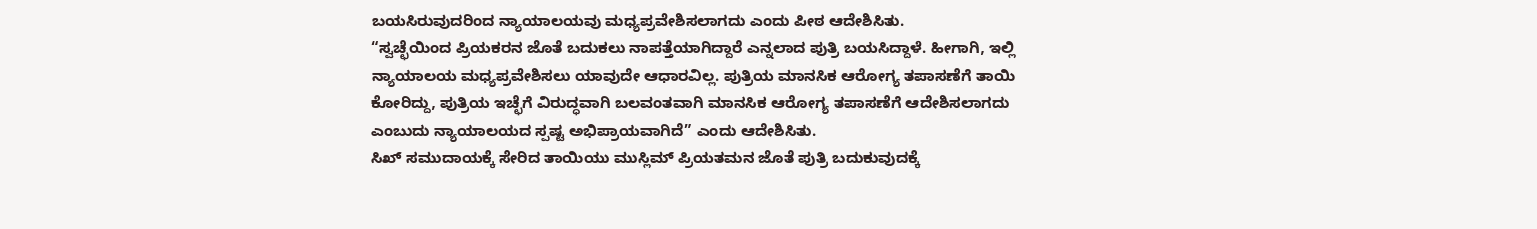ಬಯಸಿರುವುದರಿಂದ ನ್ಯಾಯಾಲಯವು ಮಧ್ಯಪ್ರವೇಶಿಸಲಾಗದು ಎಂದು ಪೀಠ ಆದೇಶಿಸಿತು.
“ಸ್ವಚ್ಛೆಯಿಂದ ಪ್ರಿಯಕರನ ಜೊತೆ ಬದುಕಲು ನಾಪತ್ತೆಯಾಗಿದ್ದಾರೆ ಎನ್ನಲಾದ ಪುತ್ರಿ ಬಯಸಿದ್ದಾಳೆ. ಹೀಗಾಗಿ, ಇಲ್ಲಿ ನ್ಯಾಯಾಲಯ ಮಧ್ಯಪ್ರವೇಶಿಸಲು ಯಾವುದೇ ಆಧಾರವಿಲ್ಲ. ಪುತ್ರಿಯ ಮಾನಸಿಕ ಆರೋಗ್ಯ ತಪಾಸಣೆಗೆ ತಾಯಿ ಕೋರಿದ್ದು, ಪುತ್ರಿಯ ಇಚ್ಛೆಗೆ ವಿರುದ್ಧವಾಗಿ ಬಲವಂತವಾಗಿ ಮಾನಸಿಕ ಆರೋಗ್ಯ ತಪಾಸಣೆಗೆ ಆದೇಶಿಸಲಾಗದು ಎಂಬುದು ನ್ಯಾಯಾಲಯದ ಸ್ಪಷ್ಟ ಅಭಿಪ್ರಾಯವಾಗಿದೆ” ಎಂದು ಆದೇಶಿಸಿತು.
ಸಿಖ್ ಸಮುದಾಯಕ್ಕೆ ಸೇರಿದ ತಾಯಿಯು ಮುಸ್ಲಿಮ್ ಪ್ರಿಯತಮನ ಜೊತೆ ಪುತ್ರಿ ಬದುಕುವುದಕ್ಕೆ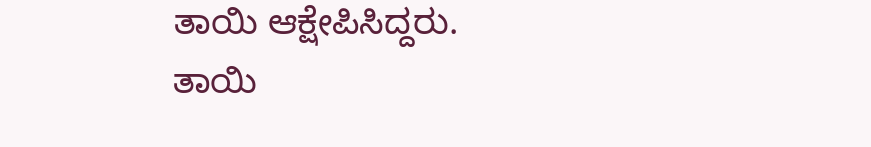ತಾಯಿ ಆಕ್ಷೇಪಿಸಿದ್ದರು.
ತಾಯಿ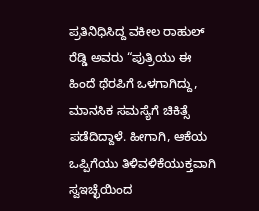ಪ್ರತಿನಿಧಿಸಿದ್ದ ವಕೀಲ ರಾಹುಲ್ ರೆಡ್ಡಿ ಅವರು “ಪುತ್ರಿಯು ಈ ಹಿಂದೆ ಥೆರಪಿಗೆ ಒಳಗಾಗಿದ್ದು, ಮಾನಸಿಕ ಸಮಸ್ಯೆಗೆ ಚಿಕಿತ್ಸೆ ಪಡೆದಿದ್ದಾಳೆ. ಹೀಗಾಗಿ, ಆಕೆಯ ಒಪ್ಪಿಗೆಯು ತಿಳಿವಳಿಕೆಯುಕ್ತವಾಗಿ ಸ್ವಇಚ್ಛೆಯಿಂದ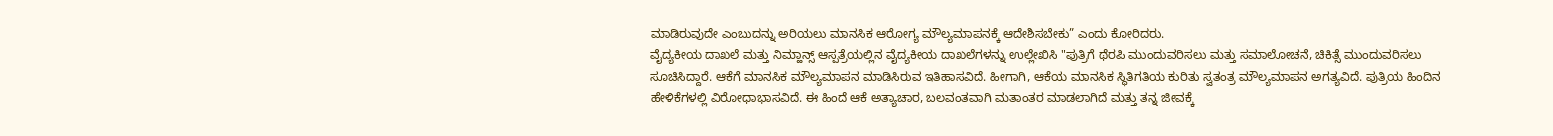ಮಾಡಿರುವುದೇ ಎಂಬುದನ್ನು ಅರಿಯಲು ಮಾನಸಿಕ ಆರೋಗ್ಯ ಮೌಲ್ಯಮಾಪನಕ್ಕೆ ಆದೇಶಿಸಬೇಕು” ಎಂದು ಕೋರಿದರು.
ವೈದ್ಯಕೀಯ ದಾಖಲೆ ಮತ್ತು ನಿಮ್ಹಾನ್ಸ್ ಆಸ್ಪತ್ರೆಯಲ್ಲಿನ ವೈದ್ಯಕೀಯ ದಾಖಲೆಗಳನ್ನು ಉಲ್ಲೇಖಿಸಿ "ಪುತ್ರಿಗೆ ಥೆರಪಿ ಮುಂದುವರಿಸಲು ಮತ್ತು ಸಮಾಲೋಚನೆ, ಚಿಕಿತ್ಸೆ ಮುಂದುವರಿಸಲು ಸೂಚಿಸಿದ್ದಾರೆ. ಆಕೆಗೆ ಮಾನಸಿಕ ಮೌಲ್ಯಮಾಪನ ಮಾಡಿಸಿರುವ ಇತಿಹಾಸವಿದೆ. ಹೀಗಾಗಿ, ಆಕೆಯ ಮಾನಸಿಕ ಸ್ಥಿತಿಗತಿಯ ಕುರಿತು ಸ್ವತಂತ್ರ ಮೌಲ್ಯಮಾಪನ ಅಗತ್ಯವಿದೆ. ಪುತ್ರಿಯ ಹಿಂದಿನ ಹೇಳಿಕೆಗಳಲ್ಲಿ ವಿರೋಧಾಭಾಸವಿದೆ. ಈ ಹಿಂದೆ ಆಕೆ ಅತ್ಯಾಚಾರ, ಬಲವಂತವಾಗಿ ಮತಾಂತರ ಮಾಡಲಾಗಿದೆ ಮತ್ತು ತನ್ನ ಜೀವಕ್ಕೆ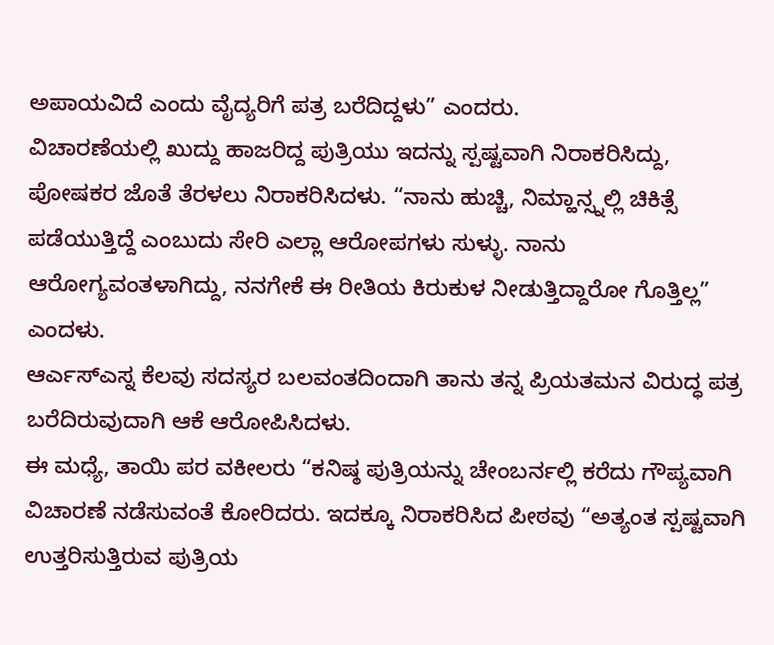ಅಪಾಯವಿದೆ ಎಂದು ವೈದ್ಯರಿಗೆ ಪತ್ರ ಬರೆದಿದ್ದಳು” ಎಂದರು.
ವಿಚಾರಣೆಯಲ್ಲಿ ಖುದ್ದು ಹಾಜರಿದ್ದ ಪುತ್ರಿಯು ಇದನ್ನು ಸ್ಪಷ್ಟವಾಗಿ ನಿರಾಕರಿಸಿದ್ದು, ಪೋಷಕರ ಜೊತೆ ತೆರಳಲು ನಿರಾಕರಿಸಿದಳು. “ನಾನು ಹುಚ್ಚಿ, ನಿಮ್ಹಾನ್ಸ್ನಲ್ಲಿ ಚಿಕಿತ್ಸೆ ಪಡೆಯುತ್ತಿದ್ದೆ ಎಂಬುದು ಸೇರಿ ಎಲ್ಲಾ ಆರೋಪಗಳು ಸುಳ್ಳು. ನಾನು ಆರೋಗ್ಯವಂತಳಾಗಿದ್ದು, ನನಗೇಕೆ ಈ ರೀತಿಯ ಕಿರುಕುಳ ನೀಡುತ್ತಿದ್ದಾರೋ ಗೊತ್ತಿಲ್ಲ” ಎಂದಳು.
ಆರ್ಎಸ್ಎಸ್ನ ಕೆಲವು ಸದಸ್ಯರ ಬಲವಂತದಿಂದಾಗಿ ತಾನು ತನ್ನ ಪ್ರಿಯತಮನ ವಿರುದ್ಧ ಪತ್ರ ಬರೆದಿರುವುದಾಗಿ ಆಕೆ ಆರೋಪಿಸಿದಳು.
ಈ ಮಧ್ಯೆ, ತಾಯಿ ಪರ ವಕೀಲರು “ಕನಿಷ್ಠ ಪುತ್ರಿಯನ್ನು ಚೇಂಬರ್ನಲ್ಲಿ ಕರೆದು ಗೌಪ್ಯವಾಗಿ ವಿಚಾರಣೆ ನಡೆಸುವಂತೆ ಕೋರಿದರು. ಇದಕ್ಕೂ ನಿರಾಕರಿಸಿದ ಪೀಠವು “ಅತ್ಯಂತ ಸ್ಪಷ್ಟವಾಗಿ ಉತ್ತರಿಸುತ್ತಿರುವ ಪುತ್ರಿಯ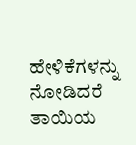ಹೇಳಿಕೆಗಳನ್ನು ನೋಡಿದರೆ ತಾಯಿಯ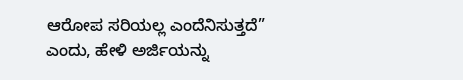ಆರೋಪ ಸರಿಯಲ್ಲ ಎಂದೆನಿಸುತ್ತದೆ” ಎಂದು, ಹೇಳಿ ಅರ್ಜಿಯನ್ನು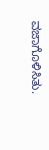ವಜಾಗೊಳಿಸಿತು.